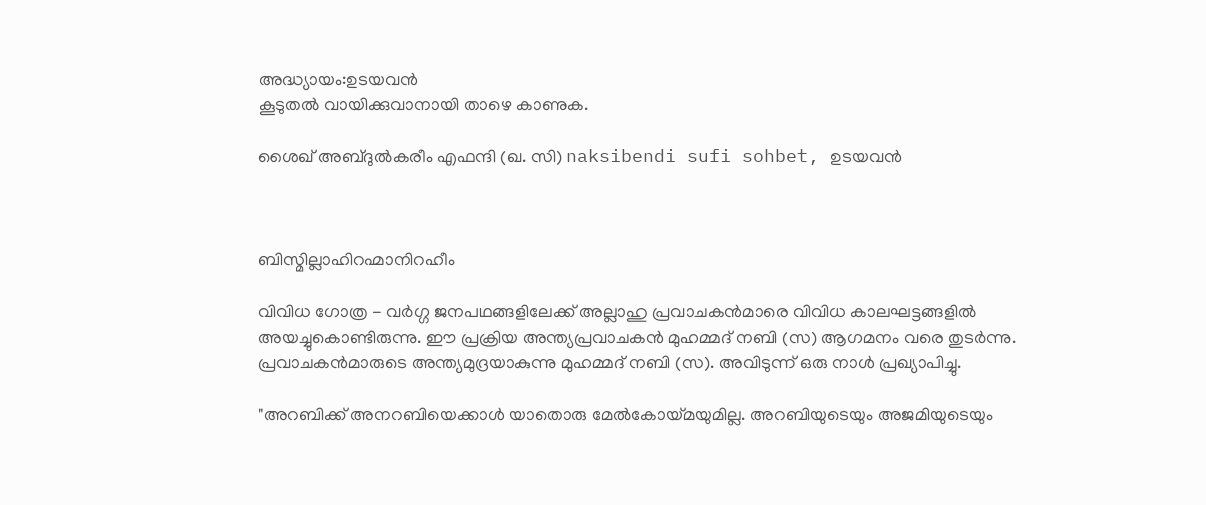അദ്ധ്യായം:ഉടയവന്‍
കൂടുതല്‍ വായിക്കുവാനായി താഴെ കാണുക.

ശൈഖ്‌ അബ്ദുല്‍കരീം എഫന്ദി (ഖ. സി) naksibendi sufi sohbet, ഉടയവന്‍



ബിസ്മില്ലാഹിറഹ്മാനിറഹീം

വിവിധ ഗോത്ര - വര്‍ഗ്ഗ ജനപഥങ്ങളിലേക്ക്‌ അല്ലാഹു പ്രവാചകന്‍മാരെ വിവിധ കാലഘട്ടങ്ങളില്‍ അയച്ചുകൊണ്ടിരുന്നു. ഈ പ്രക്രിയ അന്ത്യപ്രവാചകന്‍ മുഹമ്മദ്‌ നബി (സ) ആഗമനം വരെ തുടര്‍ന്നു. പ്രവാചകന്‍മാരുടെ അന്ത്യമുദ്രയാകുന്നു മുഹമ്മദ്‌ നബി (സ). അവിടുന്ന്‌ ഒരു നാള്‍ പ്രഖ്യാപിച്ചു.

"അറബിക്ക്‌ അനറബിയെക്കാള്‍ യാതൊരു മേല്‍കോയ്മയുമില്ല. അറബിയുടെയും അജമിയുടെയും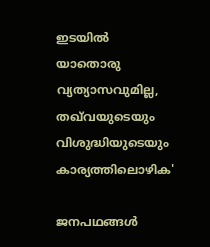ഇടയില്‍ യാതൊരു വ്യത്യാസവുമില്ല, തഖ്‌വയുടെയും വിശുദ്ധിയുടെയും കാര്യത്തിലൊഴിക'

ജനപഥങ്ങള്‍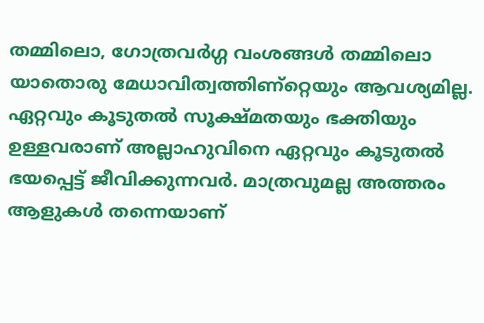തമ്മിലൊ, ഗോത്രവര്‍ഗ്ഗ വംശങ്ങള്‍ തമ്മിലൊ യാതൊരു മേധാവിത്വത്തിണ്റ്റെയും ആവശ്യമില്ല. ഏറ്റവും കൂടുതല്‍ സൂക്ഷ്മതയും ഭക്തിയും ഉള്ളവരാണ്‌ അല്ലാഹുവിനെ ഏറ്റവും കൂടുതല്‍ ഭയപ്പെട്ട്‌ ജീവിക്കുന്നവര്‍. മാത്രവുമല്ല അത്തരം ആളുകള്‍ തന്നെയാണ്‌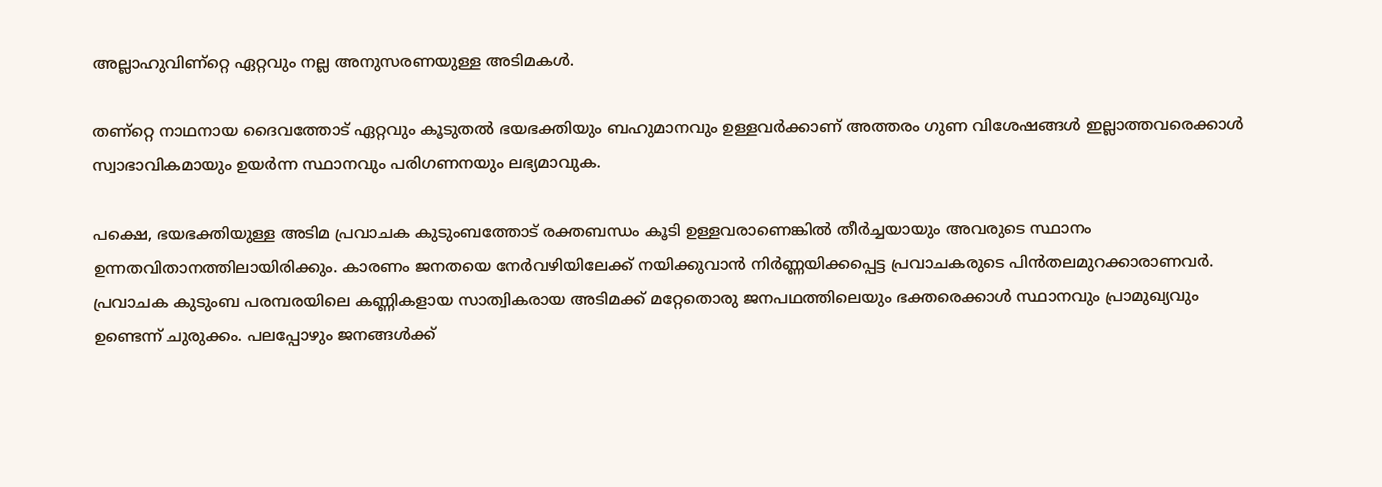അല്ലാഹുവിണ്റ്റെ ഏറ്റവും നല്ല അനുസരണയുള്ള അടിമകള്‍.

തണ്റ്റെ നാഥനായ ദൈവത്തോട്‌ ഏറ്റവും കൂടുതല്‍ ഭയഭക്തിയും ബഹുമാനവും ഉള്ളവര്‍ക്കാണ്‌ അത്തരം ഗുണ വിശേഷങ്ങള്‍ ഇല്ലാത്തവരെക്കാള്‍ സ്വാഭാവികമായും ഉയര്‍ന്ന സ്ഥാനവും പരിഗണനയും ലഭ്യമാവുക.

പക്ഷെ, ഭയഭക്തിയുള്ള അടിമ പ്രവാചക കുടുംബത്തോട്‌ രക്തബന്ധം കൂടി ഉള്ളവരാണെങ്കില്‍ തീര്‍ച്ചയായും അവരുടെ സ്ഥാനം ഉന്നതവിതാനത്തിലായിരിക്കും. കാരണം ജനതയെ നേര്‍വഴിയിലേക്ക്‌ നയിക്കുവാന്‍ നിര്‍ണ്ണയിക്കപ്പെട്ട പ്രവാചകരുടെ പിന്‍തലമുറക്കാരാണവര്‍. പ്രവാചക കുടുംബ പരമ്പരയിലെ കണ്ണികളായ സാത്വികരായ അടിമക്ക്‌ മറ്റേതൊരു ജനപഥത്തിലെയും ഭക്തരെക്കാള്‍ സ്ഥാനവും പ്രാമുഖ്യവും ഉണ്ടെന്ന്‌ ചുരുക്കം. പലപ്പോഴും ജനങ്ങള്‍ക്ക്‌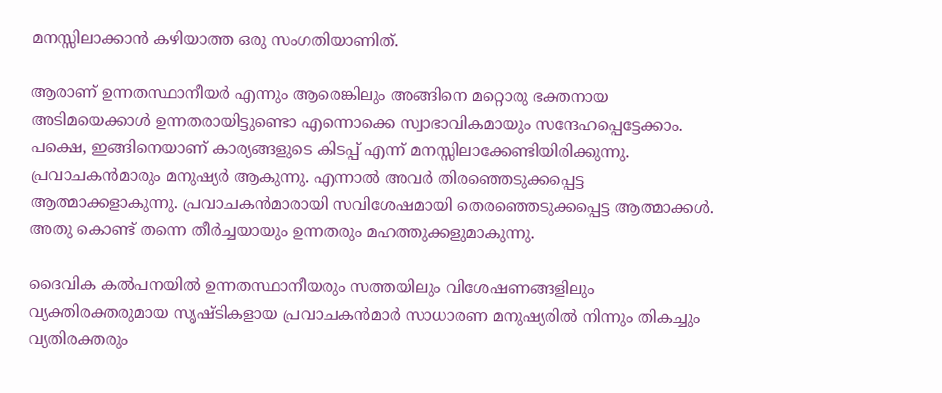മനസ്സിലാക്കാന്‍ കഴിയാത്ത ഒരു സംഗതിയാണിത്‌.

ആരാണ്‌ ഉന്നതസ്ഥാനീയര്‍ എന്നും ആരെങ്കിലും അങ്ങിനെ മറ്റൊരു ഭക്തനായ അടിമയെക്കാള്‍ ഉന്നതരായിട്ടുണ്ടൊ എന്നൊക്കെ സ്വാഭാവികമായും സന്ദേഹപ്പെട്ടേക്കാം. പക്ഷെ, ഇങ്ങിനെയാണ്‌ കാര്യങ്ങളുടെ കിടപ്പ്‌ എന്ന്‌ മനസ്സിലാക്കേണ്ടിയിരിക്കുന്നു. പ്രവാചകന്‍മാരും മനുഷ്യര്‍ ആകുന്നു. എന്നാല്‍ അവര്‍ തിരഞ്ഞെടുക്കപ്പെട്ട ആത്മാക്കളാകുന്നു. പ്രവാചകന്‍മാരായി സവിശേഷമായി തെരഞ്ഞെടുക്കപ്പെട്ട ആത്മാക്കള്‍. അതു കൊണ്ട്‌ തന്നെ തീര്‍ച്ചയായും ഉന്നതരും മഹത്തുക്കളുമാകുന്നു.

ദൈവിക കല്‍പനയില്‍ ഉന്നതസ്ഥാനീയരും സത്തയിലും വിശേഷണങ്ങളിലും വ്യക്തിരക്തരുമായ സൃഷ്ടികളായ പ്രവാചകന്‍മാര്‍ സാധാരണ മനുഷ്യരില്‍ നിന്നും തികച്ചും വ്യതിരക്തരും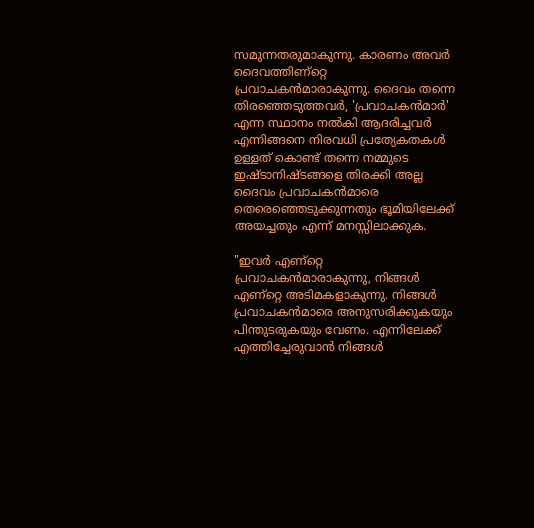സമുന്നതരുമാകുന്നു. കാരണം അവര്‍ ദൈവത്തിണ്റ്റെ പ്രവാചകന്‍മാരാകുന്നു. ദൈവം തന്നെ തിരഞ്ഞെടുത്തവര്‍, 'പ്രവാചകന്‍മാര്‍' എന്ന സ്ഥാനം നല്‍കി ആദരിച്ചവര്‍ എന്നിങ്ങനെ നിരവധി പ്രത്യേകതകള്‍ ഉള്ളത്‌ കൊണ്ട്‌ തന്നെ നമ്മുടെ ഇഷ്ടാനിഷ്ടങ്ങളെ തിരക്കി അല്ല ദൈവം പ്രവാചകന്‍മാരെ തെരെഞ്ഞെടുക്കുന്നതും ഭൂമിയിലേക്ക്‌ അയച്ചതും എന്ന്‌ മനസ്സിലാക്കുക.

"ഇവര്‍ എണ്റ്റെ പ്രവാചകന്‍മാരാകുന്നു, നിങ്ങള്‍ എണ്റ്റെ അടിമകളാകുന്നു. നിങ്ങള്‍ പ്രവാചകന്‍മാരെ അനുസരിക്കുകയും പിന്തുടരുകയും വേണം. എന്നിലേക്ക്‌ എത്തിച്ചേരുവാന്‍ നിങ്ങള്‍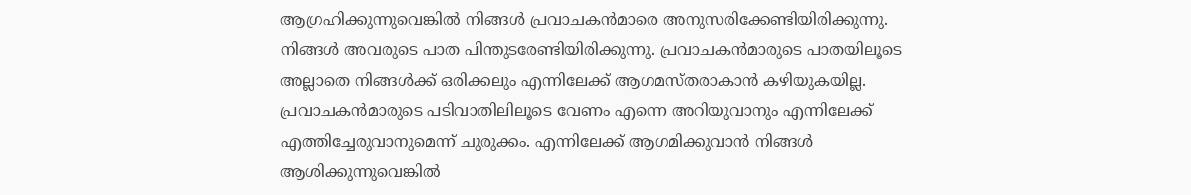ആഗ്രഹിക്കുന്നുവെങ്കില്‍ നിങ്ങള്‍ പ്രവാചകന്‍മാരെ അനുസരിക്കേണ്ടിയിരിക്കുന്നു. നിങ്ങള്‍ അവരുടെ പാത പിന്തുടരേണ്ടിയിരിക്കുന്നു. പ്രവാചകന്‍മാരുടെ പാതയിലൂടെ അല്ലാതെ നിങ്ങള്‍ക്ക്‌ ഒരിക്കലും എന്നിലേക്ക്‌ ആഗമസ്തരാകാന്‍ കഴിയുകയില്ല. പ്രവാചകന്‍മാരുടെ പടിവാതിലിലൂടെ വേണം എന്നെ അറിയുവാനും എന്നിലേക്ക്‌ എത്തിച്ചേരുവാനുമെന്ന്‌ ചുരുക്കം. എന്നിലേക്ക്‌ ആഗമിക്കുവാന്‍ നിങ്ങള്‍ ആശിക്കുന്നുവെങ്കില്‍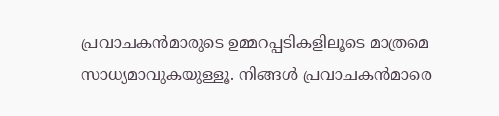പ്രവാചകന്‍മാരുടെ ഉമ്മറപ്പടികളിലൂടെ മാത്രമെ സാധ്യമാവുകയുള്ളൂ. നിങ്ങള്‍ പ്രവാചകന്‍മാരെ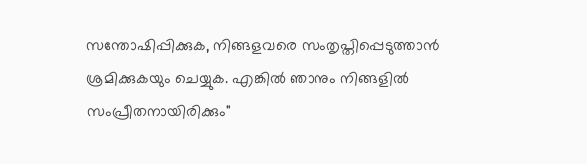സന്തോഷിപ്പിക്കുക, നിങ്ങളവരെ സംതൃപ്തിപ്പെടുത്താന്‍ ശ്രമിക്കുകയും ചെയ്യുക. എങ്കില്‍ ഞാനും നിങ്ങളില്‍ സംപ്രീതനായിരിക്കും"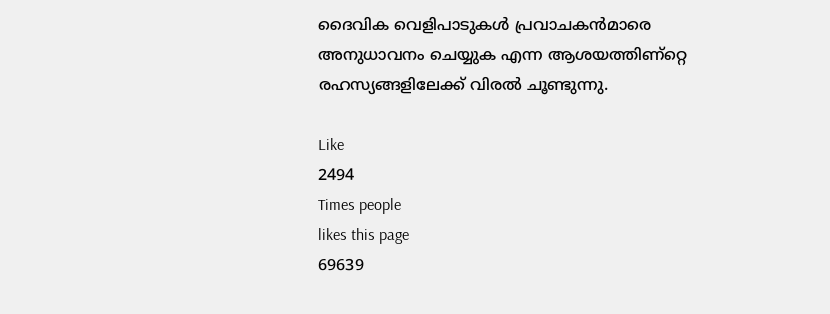ദൈവിക വെളിപാടുകള്‍ പ്രവാചകന്‍മാരെ അനുധാവനം ചെയ്യുക എന്ന ആശയത്തിണ്റ്റെ രഹസ്യങ്ങളിലേക്ക്‌ വിരല്‍ ചൂണ്ടുന്നു.

Like
2494
Times people
likes this page
69639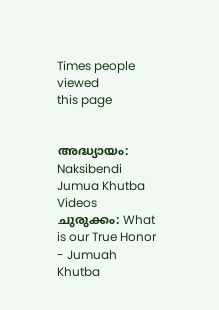Times people viewed
this page


അദ്ധ്യായം: Naksibendi Jumua Khutba Videos
ചുരുക്കം: What is our True Honor - Jumuah Khutba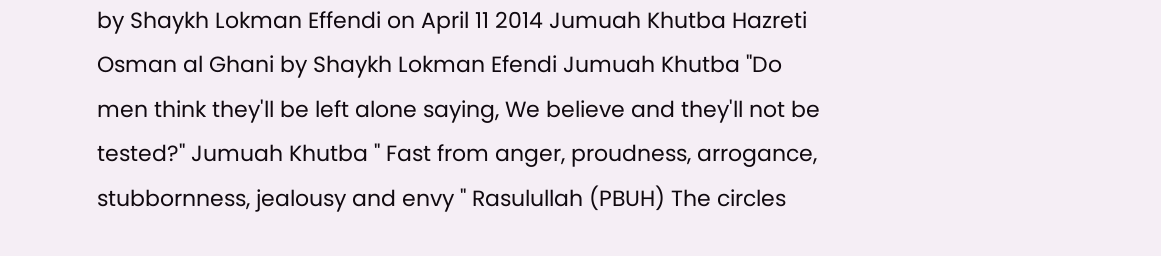by Shaykh Lokman Effendi on April 11 2014 Jumuah Khutba Hazreti Osman al Ghani by Shaykh Lokman Efendi Jumuah Khutba "Do men think they'll be left alone saying, We believe and they'll not be tested?" Jumuah Khutba " Fast from anger, proudness, arrogance, stubbornness, jealousy and envy " Rasulullah (PBUH) The circles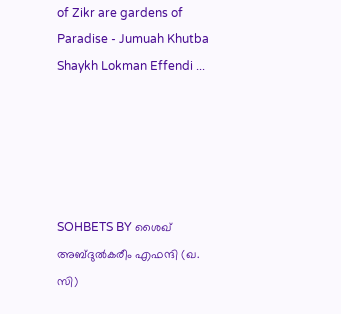of Zikr are gardens of Paradise - Jumuah Khutba Shaykh Lokman Effendi ...





SOHBETS BY ശൈഖ്‌ അബ്ദുല്‍കരീം എഫന്ദി (ഖ. സി)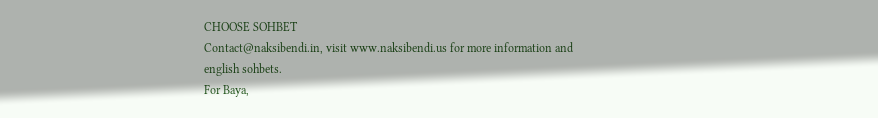CHOOSE SOHBET
Contact@naksibendi.in, visit www.naksibendi.us for more information and english sohbets.
For Baya,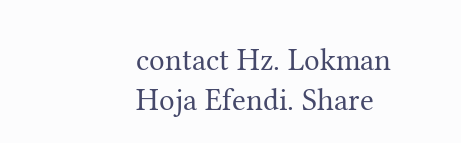contact Hz. Lokman Hoja Efendi. Share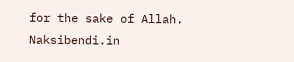for the sake of Allah.
Naksibendi.in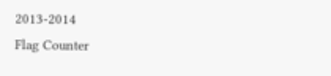2013-2014
Flag Counter